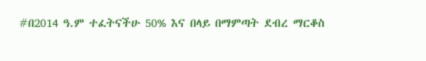#በ2014 ዓ.ም ተፈትናችሁ 50% እና በላይ በማምጣት ደብረ ማርቆስ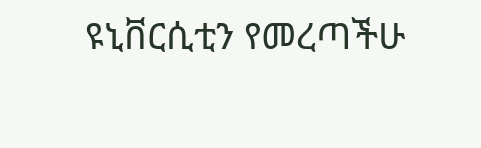ዩኒቨርሲቲን የመረጣችሁ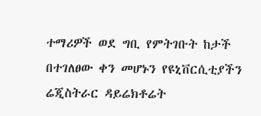ተማሪዎች ወደ ግቢ የምትገቡት ከታች በተገለፀው ቀን መሆኑን የዩኒቨርሲቲያችን ሬጂስትራር ዳይሬክቶሬት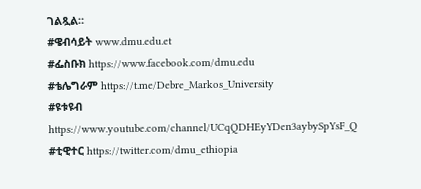ገልጿል።
#ዌብሳይት www.dmu.edu.et
#ፌስቡክ https://www.facebook.com/dmu.edu
#ቴሌግራም https://t.me/Debre_Markos_University
#ዩቱዩብ https://www.youtube.com/channel/UCqQDHEyYDen3aybySpYsF_Q
#ቲዊተር https://twitter.com/dmu_ethiopia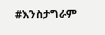#እንስታግራም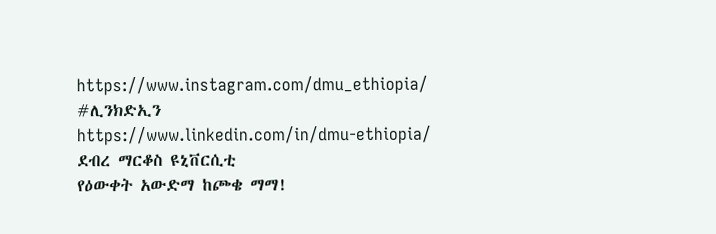https://www.instagram.com/dmu_ethiopia/
#ሊንክድኢን https://www.linkedin.com/in/dmu-ethiopia/
ደብረ ማርቆስ ዩኒቨርሲቲ
የዕውቀት አውድማ ከጮቄ ማማ!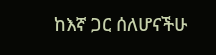ከእኛ ጋር ሰለሆናችሁ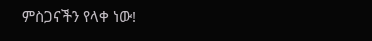ምስጋናችን የላቀ ነው!